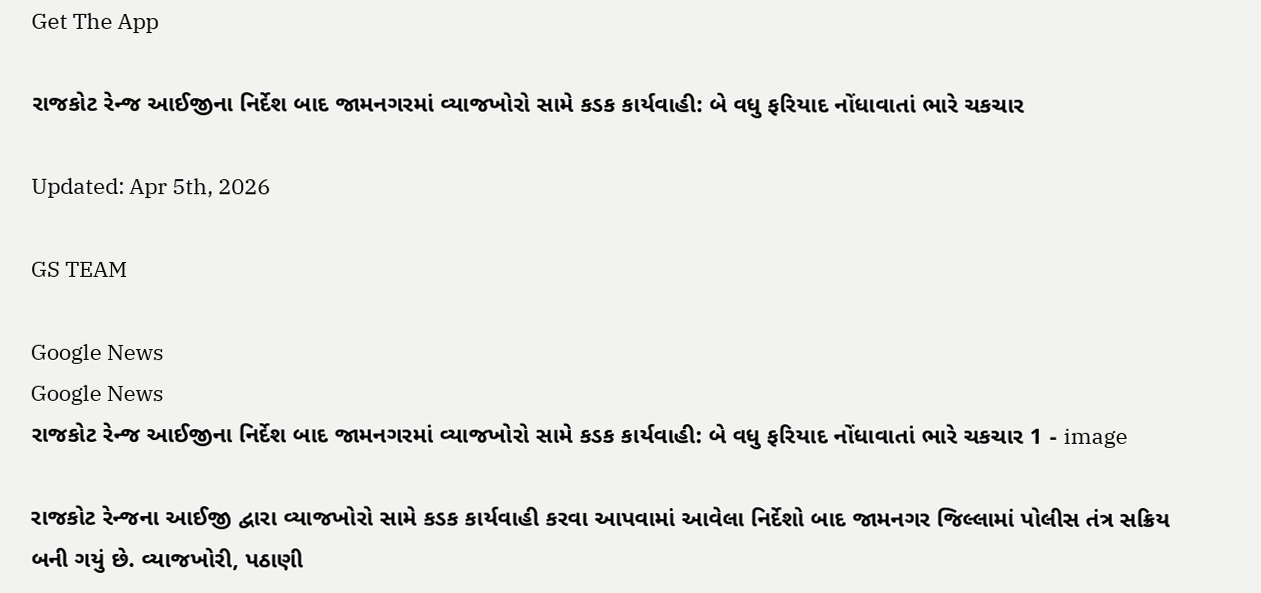Get The App

રાજકોટ રેન્જ આઈજીના નિર્દેશ બાદ જામનગરમાં વ્યાજખોરો સામે કડક કાર્યવાહી: બે વધુ ફરિયાદ નોંધાવાતાં ભારે ચકચાર

Updated: Apr 5th, 2026

GS TEAM

Google News
Google News
રાજકોટ રેન્જ આઈજીના નિર્દેશ બાદ જામનગરમાં વ્યાજખોરો સામે કડક કાર્યવાહી: બે વધુ ફરિયાદ નોંધાવાતાં ભારે ચકચાર 1 - image

રાજકોટ રેન્જના આઈજી દ્વારા વ્યાજખોરો સામે કડક કાર્યવાહી કરવા આપવામાં આવેલા નિર્દેશો બાદ જામનગર જિલ્લામાં પોલીસ તંત્ર સક્રિય બની ગયું છે. વ્યાજખોરી, પઠાણી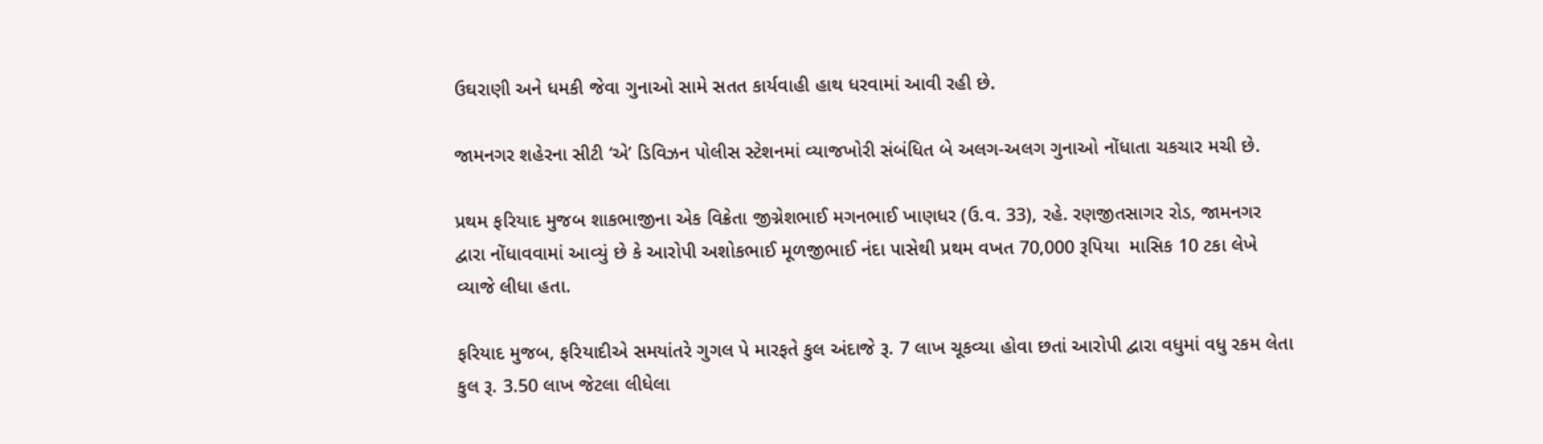ઉઘરાણી અને ધમકી જેવા ગુનાઓ સામે સતત કાર્યવાહી હાથ ધરવામાં આવી રહી છે.

જામનગર શહેરના સીટી ‘એ’ ડિવિઝન પોલીસ સ્ટેશનમાં વ્યાજખોરી સંબંધિત બે અલગ-અલગ ગુનાઓ નોંધાતા ચકચાર મચી છે.

પ્રથમ ફરિયાદ મુજબ શાકભાજીના એક વિક્રેતા જીગ્નેશભાઈ મગનભાઈ ખાણધર (ઉ.વ. 33), રહે. રણજીતસાગર રોડ, જામનગર દ્વારા નોંધાવવામાં આવ્યું છે કે આરોપી અશોકભાઈ મૂળજીભાઈ નંદા પાસેથી પ્રથમ વખત 70,000 રૂપિયા  માસિક 10 ટકા લેખે વ્યાજે લીધા હતા.

ફરિયાદ મુજબ, ફરિયાદીએ સમયાંતરે ગુગલ પે મારફતે કુલ અંદાજે રૂ. 7 લાખ ચૂકવ્યા હોવા છતાં આરોપી દ્વારા વધુમાં વધુ રકમ લેતા કુલ રૂ. 3.50 લાખ જેટલા લીધેલા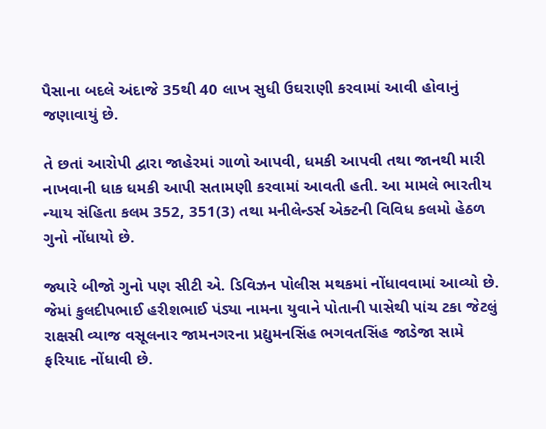પૈસાના બદલે અંદાજે 35થી 40 લાખ સુધી ઉઘરાણી કરવામાં આવી હોવાનું જણાવાયું છે.

તે છતાં આરોપી દ્વારા જાહેરમાં ગાળો આપવી, ધમકી આપવી તથા જાનથી મારી નાખવાની ધાક ધમકી આપી સતામણી કરવામાં આવતી હતી. આ મામલે ભારતીય ન્યાય સંહિતા કલમ 352, 351(3) તથા મનીલેન્ડર્સ એક્ટની વિવિધ કલમો હેઠળ ગુનો નોંધાયો છે.

જ્યારે બીજો ગુનો પણ સીટી એ. ડિવિઝન પોલીસ મથકમાં નોંધાવવામાં આવ્યો છે. જેમાં કુલદીપભાઈ હરીશભાઈ પંડ્યા નામના યુવાને પોતાની પાસેથી પાંચ ટકા જેટલું રાક્ષસી વ્યાજ વસૂલનાર જામનગરના પ્રદ્યુમનસિંહ ભગવતસિંહ જાડેજા સામે ફરિયાદ નોંધાવી છે.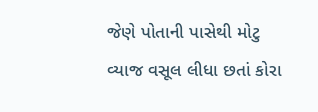જેણે પોતાની પાસેથી મોટુ વ્યાજ વસૂલ લીધા છતાં કોરા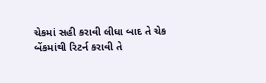ચેકમાં સહી કરાવી લીધા બાદ તે ચેક બેંકમાંથી રિટર્ન કરાવી તે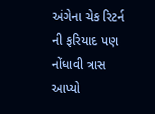અંગેના ચેક રિટર્ન ની ફરિયાદ પણ નોંધાવી ત્રાસ આપ્યો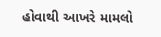હોવાથી આખરે મામલો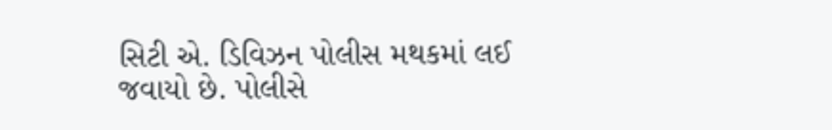સિટી એ. ડિવિઝન પોલીસ મથકમાં લઈ જવાયો છે. પોલીસે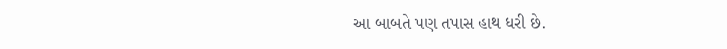આ બાબતે પણ તપાસ હાથ ધરી છે.